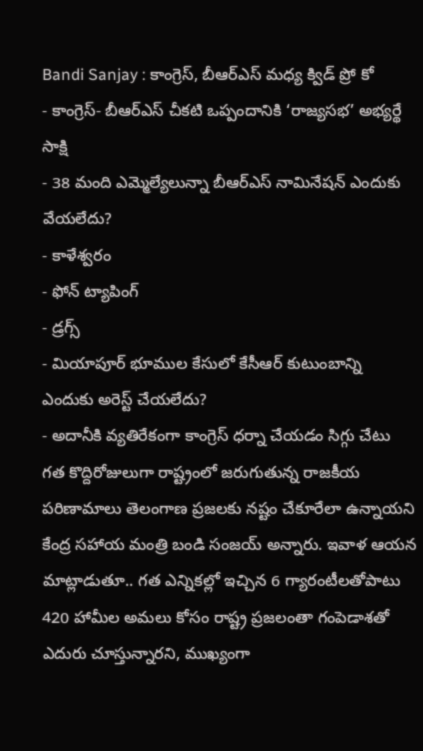Bandi Sanjay : కాంగ్రెస్, బీఆర్ఎస్ మధ్య క్విడ్ ప్రో కో
- కాంగ్రెస్- బీఆర్ఎస్ చీకటి ఒప్పందానికి ‘రాజ్యసభ’ అభ్యర్థే సాక్షి
- 38 మంది ఎమ్మెల్యేలున్నా బీఆర్ఎస్ నామినేషన్ ఎందుకు వేయలేదు?
- కాళేశ్వరం
- ఫోన్ ట్యాపింగ్
- డ్రగ్స్
- మియాపూర్ భూముల కేసులో కేసీఆర్ కుటుంబాన్ని ఎందుకు అరెస్ట్ చేయలేదు?
- అదానీకి వ్యతిరేకంగా కాంగ్రెస్ ధర్నా చేయడం సిగ్గు చేటు
గత కొద్దిరోజులుగా రాష్ట్రంలో జరుగుతున్న రాజకీయ పరిణామాలు తెలంగాణ ప్రజలకు నష్టం చేకూరేలా ఉన్నాయని కేంద్ర సహాయ మంత్రి బండి సంజయ్ అన్నారు. ఇవాళ ఆయన మాట్లాడుతూ.. గత ఎన్నికల్లో ఇచ్చిన 6 గ్యారంటీలతోపాటు 420 హామీల అమలు కోసం రాష్ట్ర ప్రజలంతా గంపెడాశతో ఎదురు చూస్తున్నారని, ముఖ్యంగా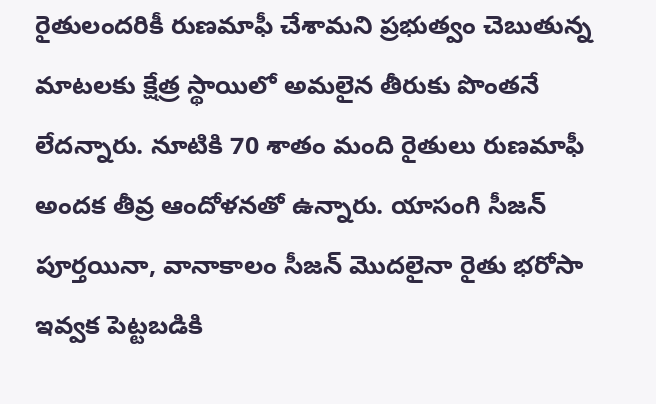రైతులందరికీ రుణమాఫీ చేశామని ప్రభుత్వం చెబుతున్న మాటలకు క్షేత్ర స్థాయిలో అమలైన తీరుకు పొంతనే లేదన్నారు. నూటికి 70 శాతం మంది రైతులు రుణమాఫీ అందక తీవ్ర ఆందోళనతో ఉన్నారు. యాసంగి సీజన్ పూర్తయినా, వానాకాలం సీజన్ మొదలైనా రైతు భరోసా ఇవ్వక పెట్టబడికి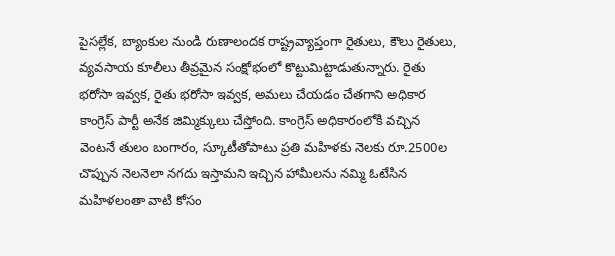పైసల్లేక, బ్యాంకుల నుండి రుణాలందక రాష్ట్రవ్యాప్తంగా రైతులు, కౌలు రైతులు, వ్యవసాయ కూలీలు తీవ్రమైన సంక్షోభంలో కొట్టుమిట్టాడుతున్నారు. రైతు భరోసా ఇవ్వక, రైతు భరోసా ఇవ్వక, అమలు చేయడం చేతగాని అధికార కాంగ్రెస్ పార్టీ అనేక జిమ్మిక్కులు చేస్తోంది. కాంగ్రెస్ అధికారంలోకి వచ్చిన వెంటనే తులం బంగారం, స్కూటీతోపాటు ప్రతి మహిళకు నెలకు రూ.2500ల చొప్పున నెలనెలా నగదు ఇస్తామని ఇచ్చిన హామీలను నమ్మి ఓటేసిన మహిళలంతా వాటి కోసం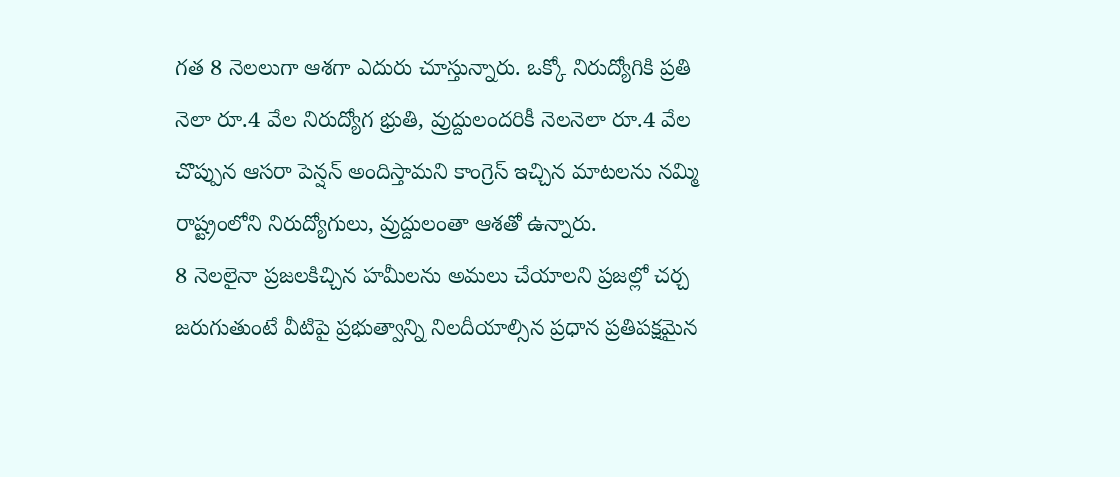గత 8 నెలలుగా ఆశగా ఎదురు చూస్తున్నారు. ఒక్కో నిరుద్యోగికి ప్రతి నెలా రూ.4 వేల నిరుద్యోగ భ్రుతి, వ్రుద్దులందరికీ నెలనెలా రూ.4 వేల చొప్పున ఆసరా పెన్షన్ అందిస్తామని కాంగ్రెస్ ఇచ్చిన మాటలను నమ్మి రాష్ట్రంలోని నిరుద్యోగులు, వ్రుద్దులంతా ఆశతో ఉన్నారు.
8 నెలలైనా ప్రజలకిచ్చిన హమీలను అమలు చేయాలని ప్రజల్లో చర్చ జరుగుతుంటే వీటిపై ప్రభుత్వాన్ని నిలదీయాల్సిన ప్రధాన ప్రతిపక్షమైన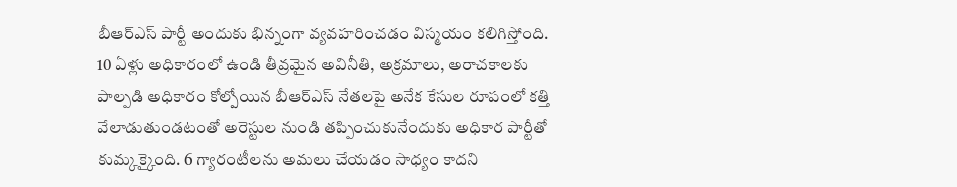బీఆర్ఎస్ పార్టీ అందుకు భిన్నంగా వ్యవహరించడం విస్మయం కలిగిస్తోంది. 10 ఏళ్లు అధికారంలో ఉండి తీవ్రమైన అవినీతి, అక్రమాలు, అరాచకాలకు పాల్పడి అధికారం కోల్పోయిన బీఆర్ఎస్ నేతలపై అనేక కేసుల రూపంలో కత్తి వేలాడుతుండటంతో అరెస్టుల నుండి తప్పించుకునేందుకు అధికార పార్టీతో కుమ్కక్కైంది. 6 గ్యారంటీలను అమలు చేయడం సాధ్యం కాదని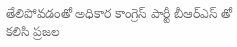తేలిపోవడంతో అధికార కాంగ్రెస్ పార్టీ బీఆర్ఎస్ తో కలిసి ప్రజల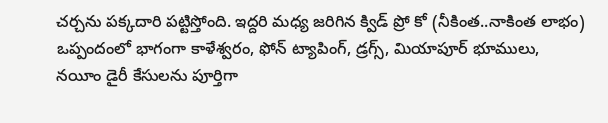చర్చను పక్కదారి పట్టిస్తోంది. ఇద్దరి మధ్య జరిగిన క్విడ్ ప్రో కో (నీకింత..నాకింత లాభం) ఒప్పందంలో భాగంగా కాళేశ్వరం, ఫోన్ ట్యాపింగ్, డ్రగ్స్, మియాపూర్ భూములు, నయీం డైరీ కేసులను పూర్తిగా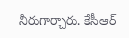నీరుగార్చారు. కేసీఆర్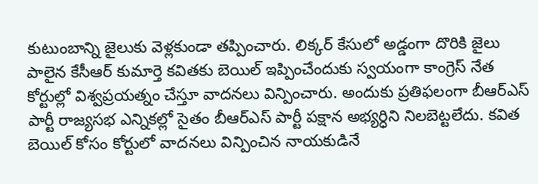కుటుంబాన్ని జైలుకు వెళ్లకుండా తప్పించారు. లిక్కర్ కేసులో అడ్డంగా దొరికి జైలు పాలైన కేసీఆర్ కుమార్తె కవితకు బెయిల్ ఇప్పించేందుకు స్వయంగా కాంగ్రెస్ నేత కోర్టుల్లో విశ్వప్రయత్నం చేస్తూ వాదనలు విన్పించారు. అందుకు ప్రతిఫలంగా బీఆర్ఎస్ పార్టీ రాజ్యసభ ఎన్నికల్లో సైతం బీఆర్ఎస్ పార్టీ పక్షాన అభ్యర్ధిని నిలబెట్టలేదు. కవిత బెయిల్ కోసం కోర్టులో వాదనలు విన్పించిన నాయకుడినే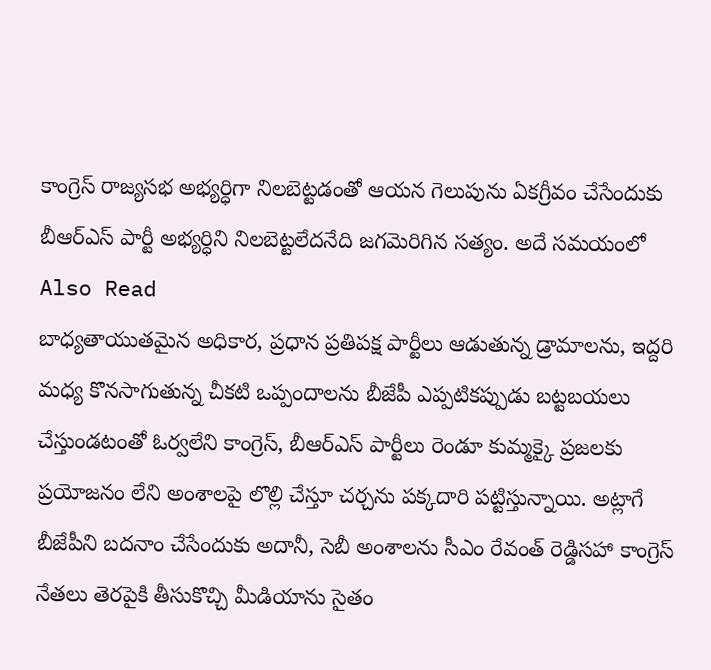కాంగ్రెస్ రాజ్యసభ అభ్యర్ధిగా నిలబెట్టడంతో ఆయన గెలుపును ఏకగ్రీవం చేసేందుకు బీఆర్ఎస్ పార్టీ అభ్యర్ధిని నిలబెట్టలేదనేది జగమెరిగిన సత్యం. అదే సమయంలో
Also Read
బాధ్యతాయుతమైన అధికార, ప్రధాన ప్రతిపక్ష పార్టీలు ఆడుతున్న డ్రామాలను, ఇద్దరి మధ్య కొనసాగుతున్న చీకటి ఒప్పందాలను బీజేపీ ఎప్పటికప్పుడు బట్టబయలు చేస్తుండటంతో ఓర్వలేని కాంగ్రెస్, బీఆర్ఎస్ పార్టీలు రెండూ కుమ్మక్కై ప్రజలకు ప్రయోజనం లేని అంశాలపై లొల్లి చేస్తూ చర్చను పక్కదారి పట్టిస్తున్నాయి. అట్లాగే బీజేపీని బదనాం చేసేందుకు అదానీ, సెబీ అంశాలను సీఎం రేవంత్ రెడ్డిసహా కాంగ్రెస్ నేతలు తెరపైకి తీసుకొచ్చి మీడియాను సైతం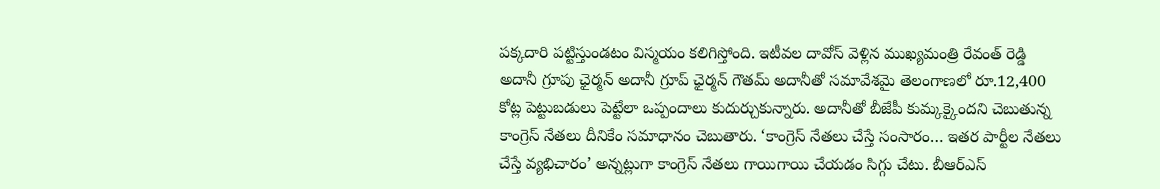పక్కదారి పట్టిస్తుండటం విస్మయం కలిగిస్తోంది. ఇటీవల దావోస్ వెళ్లిన ముఖ్యమంత్రి రేవంత్ రెడ్డి అదానీ గ్రూపు ఛైర్మన్ అదానీ గ్రూప్ ఛైర్మన్ గౌతమ్ అదానీతో సమావేశమై తెలంగాణలో రూ.12,400 కోట్ల పెట్టుబడులు పెట్టేలా ఒప్పందాలు కుదుర్చుకున్నారు. అదానీతో బీజేపీ కుమ్కక్కైందని చెబుతున్న కాంగ్రెస్ నేతలు దీనికేం సమాధానం చెబుతారు. ‘కాంగ్రెస్ నేతలు చేస్తే సంసారం… ఇతర పార్టీల నేతలు చేస్తే వ్యభిచారం’ అన్నట్లుగా కాంగ్రెస్ నేతలు గాయిగాయి చేయడం సిగ్గు చేటు. బీఆర్ఎస్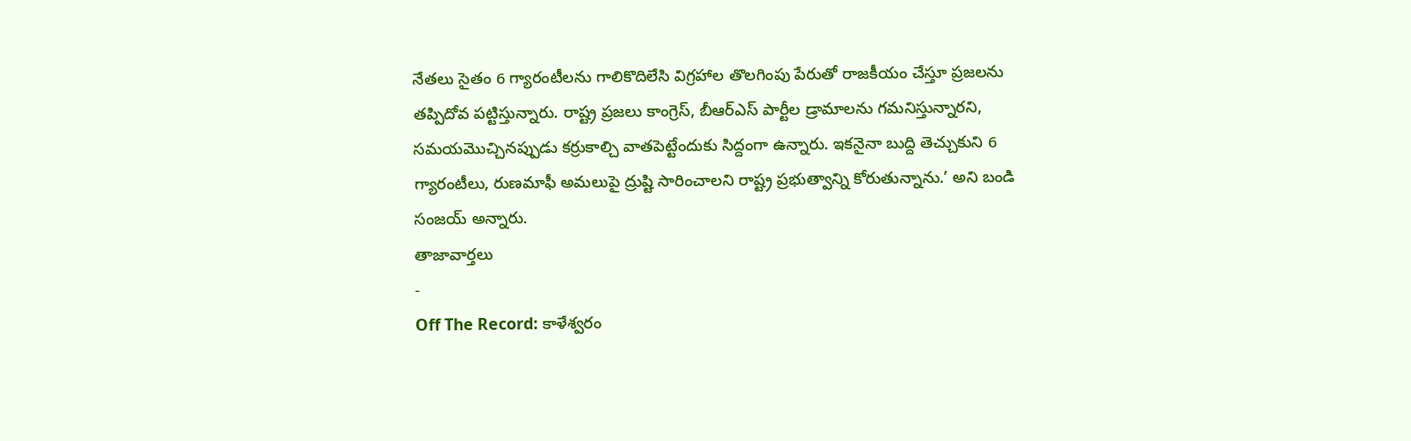నేతలు సైతం 6 గ్యారంటీలను గాలికొదిలేసి విగ్రహాల తొలగింపు పేరుతో రాజకీయం చేస్తూ ప్రజలను తప్పిదోవ పట్టిస్తున్నారు. రాష్ట్ర ప్రజలు కాంగ్రెస్, బీఆర్ఎస్ పార్టీల డ్రామాలను గమనిస్తున్నారని, సమయమొచ్చినప్పుడు కర్రుకాల్చి వాతపెట్టేందుకు సిద్దంగా ఉన్నారు. ఇకనైనా బుద్ది తెచ్చుకుని 6 గ్యారంటీలు, రుణమాఫీ అమలుపై ద్రుష్టి సారించాలని రాష్ట్ర ప్రభుత్వాన్ని కోరుతున్నాను.’ అని బండి సంజయ్ అన్నారు.
తాజావార్తలు
-
Off The Record: కాళేశ్వరం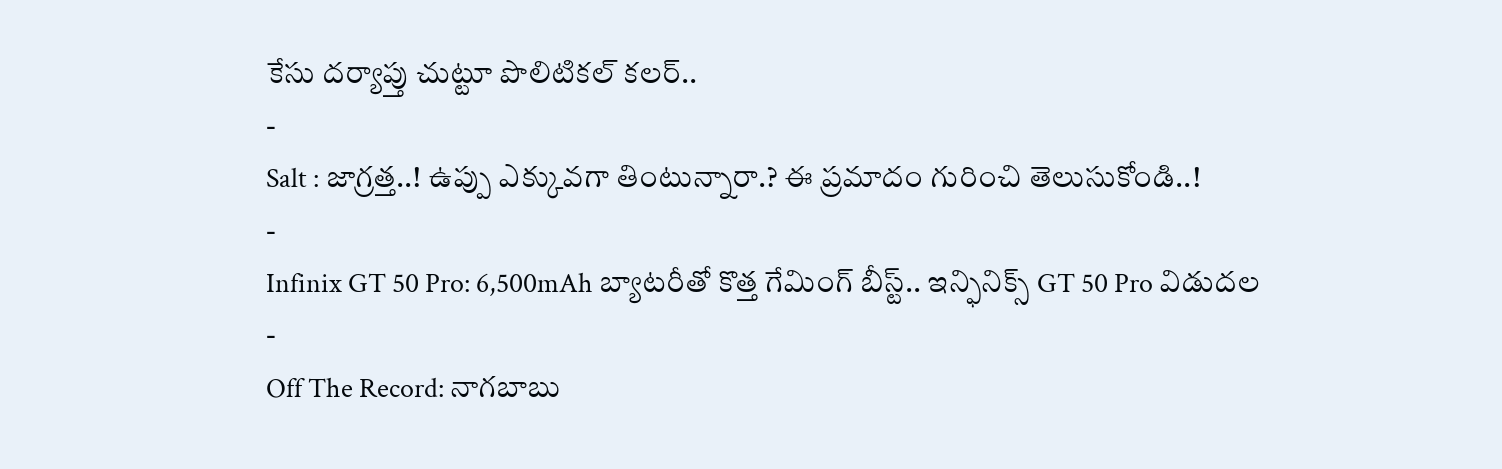కేసు దర్యాప్తు చుట్టూ పొలిటికల్ కలర్..
-
Salt : జాగ్రత్త..! ఉప్పు ఎక్కువగా తింటున్నారా.? ఈ ప్రమాదం గురించి తెలుసుకోండి..!
-
Infinix GT 50 Pro: 6,500mAh బ్యాటరీతో కొత్త గేమింగ్ బీస్ట్.. ఇన్ఫినిక్స్ GT 50 Pro విడుదల
-
Off The Record: నాగబాబు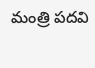మంత్రి పదవి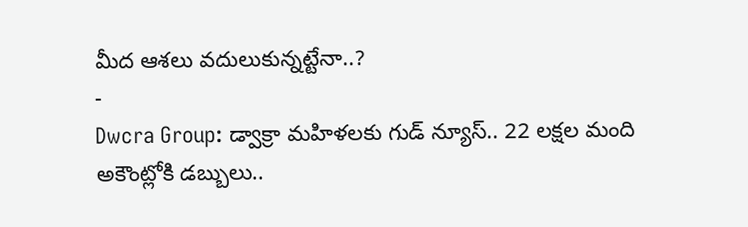మీద ఆశలు వదులుకున్నట్టేనా..?
-
Dwcra Group: డ్వాక్రా మహిళలకు గుడ్ న్యూస్.. 22 లక్షల మంది అకౌంట్లోకి డబ్బులు..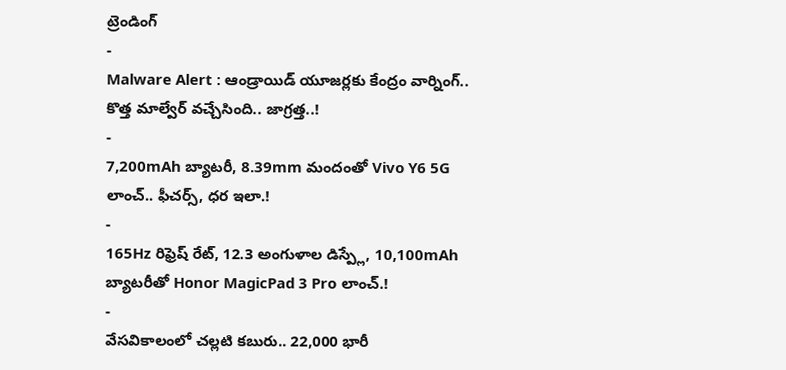ట్రెండింగ్
-
Malware Alert : ఆండ్రాయిడ్ యూజర్లకు కేంద్రం వార్నింగ్.. కొత్త మాల్వేర్ వచ్చేసింది.. జాగ్రత్త..!
-
7,200mAh బ్యాటరీ, 8.39mm మందంతో Vivo Y6 5G లాంచ్.. ఫీచర్స్, ధర ఇలా.!
-
165Hz రిఫ్రెష్ రేట్, 12.3 అంగుళాల డిస్ప్లే, 10,100mAh బ్యాటరీతో Honor MagicPad 3 Pro లాంచ్.!
-
వేసవికాలంలో చల్లటి కబురు.. 22,000 భారీ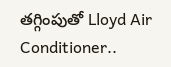తగ్గింపుతో Lloyd Air Conditioner..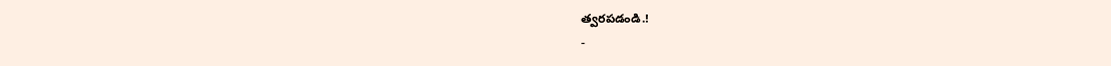త్వరపడండి.!
-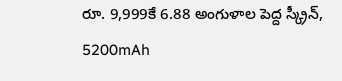రూ. 9,999కే 6.88 అంగుళాల పెద్ద స్క్రీన్, 5200mAh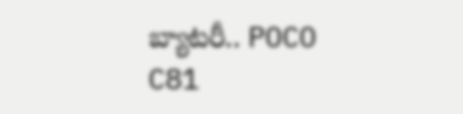బ్యాటరీ.. POCO C81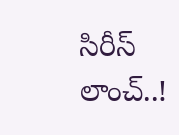సిరీస్ లాంచ్..!